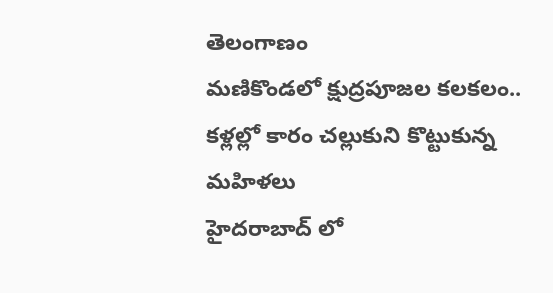తెలంగాణం
మణికొండలో క్షుద్రపూజల కలకలం.. కళ్లల్లో కారం చల్లుకుని కొట్టుకున్న మహిళలు
హైదరాబాద్ లో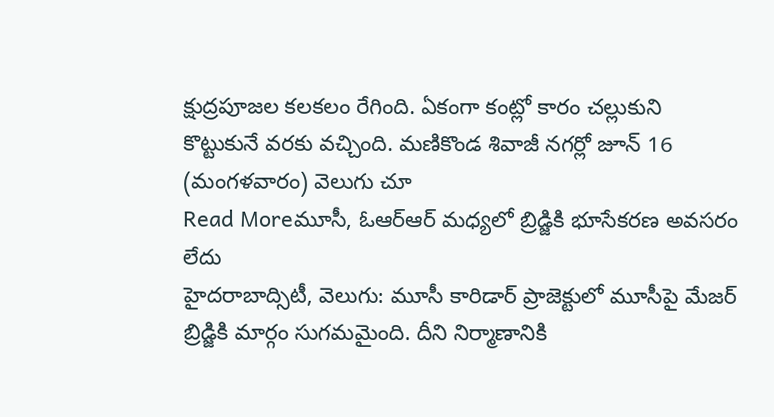క్షుద్రపూజల కలకలం రేగింది. ఏకంగా కంట్లో కారం చల్లుకుని కొట్టుకునే వరకు వచ్చింది. మణికొండ శివాజీ నగర్లో జూన్ 16 (మంగళవారం) వెలుగు చూ
Read Moreమూసీ, ఓఆర్ఆర్ మధ్యలో బ్రిడ్జికి భూసేకరణ అవసరం లేదు
హైదరాబాద్సిటీ, వెలుగు: మూసీ కారిడార్ ప్రాజెక్టులో మూసీపై మేజర్ బ్రిడ్జికి మార్గం సుగమమైంది. దీని నిర్మాణానికి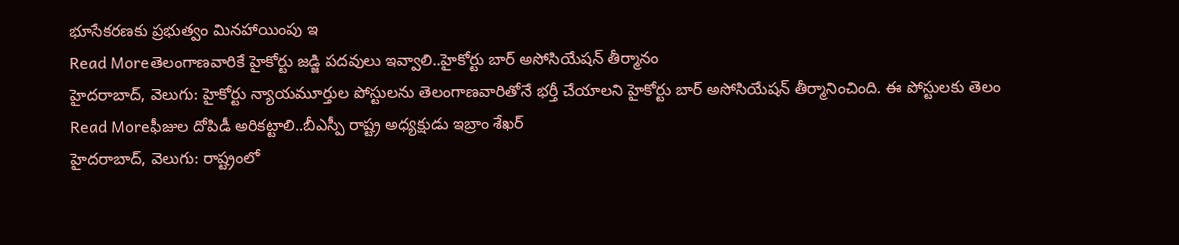భూసేకరణకు ప్రభుత్వం మినహాయింపు ఇ
Read Moreతెలంగాణవారికే హైకోర్టు జడ్జి పదవులు ఇవ్వాలి..హైకోర్టు బార్ అసోసియేషన్ తీర్మానం
హైదరాబాద్, వెలుగు: హైకోర్టు న్యాయమూర్తుల పోస్టులను తెలంగాణవారితోనే భర్తీ చేయాలని హైకోర్టు బార్ అసోసియేషన్ తీర్మానించింది. ఈ పోస్టులకు తెలం
Read Moreఫీజుల దోపిడీ అరికట్టాలి..బీఎస్పీ రాష్ట్ర అధ్యక్షుడు ఇబ్రాం శేఖర్
హైదరాబాద్, వెలుగు: రాష్ట్రంలో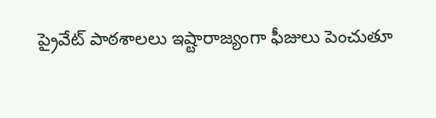ప్రైవేట్ పాఠశాలలు ఇష్టారాజ్యంగా ఫీజులు పెంచుతూ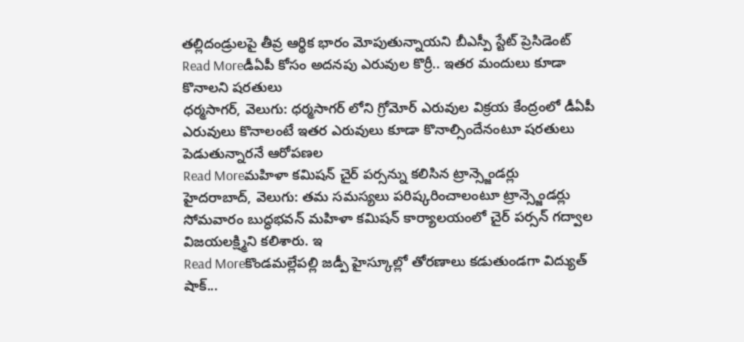తల్లిదండ్రులపై తీవ్ర ఆర్థిక భారం మోపుతున్నాయని బీఎస్పీ స్టేట్ ప్రెసిడెంట్
Read Moreడీఏపీ కోసం అదనపు ఎరువుల కొర్రీ.. ఇతర మందులు కూడా కొనాలని షరతులు
ధర్మసాగర్, వెలుగు: ధర్మసాగర్ లోని గ్రోమోర్ ఎరువుల విక్రయ కేంద్రంలో డీఏపీ ఎరువులు కొనాలంటే ఇతర ఎరువులు కూడా కొనాల్సిందేనంటూ షరతులు పెడుతున్నారనే ఆరోపణల
Read Moreమహిళా కమిషన్ చైర్ పర్సన్ను కలిసిన ట్రాన్స్జెండర్లు
హైదరాబాద్, వెలుగు: తమ సమస్యలు పరిష్కరించాలంటూ ట్రాన్స్జెండర్లు సోమవారం బుద్ధభవన్ మహిళా కమిషన్ కార్యాలయంలో చైర్ పర్సన్ గద్వాల విజయలక్ష్మిని కలిశారు. ఇ
Read Moreకొండమల్లేపల్లి జడ్పీ హైస్కూల్లో తోరణాలు కడుతుండగా విద్యుత్ షాక్...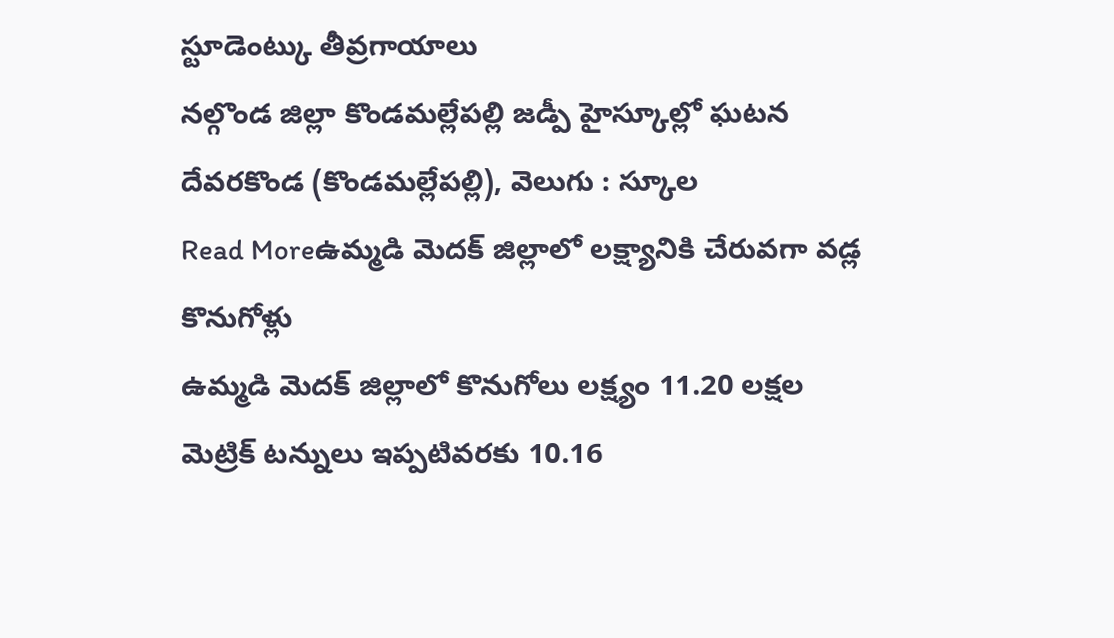స్టూడెంట్కు తీవ్రగాయాలు
నల్గొండ జిల్లా కొండమల్లేపల్లి జడ్పీ హైస్కూల్లో ఘటన దేవరకొండ (కొండమల్లేపల్లి), వెలుగు : స్కూల
Read Moreఉమ్మడి మెదక్ జిల్లాలో లక్ష్యానికి చేరువగా వడ్ల కొనుగోళ్లు
ఉమ్మడి మెదక్ జిల్లాలో కొనుగోలు లక్ష్యం 11.20 లక్షల మెట్రిక్ టన్నులు ఇప్పటివరకు 10.16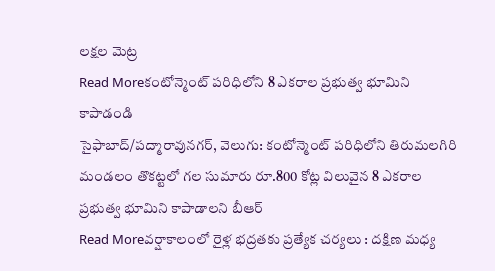లక్షల మెట్ర
Read Moreకంటోన్మెంట్ పరిధిలోని 8 ఎకరాల ప్రభుత్వ భూమిని కాపాడండి
సైఫాబాద్/పద్మారావునగర్, వెలుగు: కంటోన్మెంట్ పరిధిలోని తిరుమలగిరి మండలం తొకట్టలో గల సుమారు రూ.800 కోట్ల విలువైన 8 ఎకరాల ప్రభుత్వ భూమిని కాపాడాలని బీఆర్
Read Moreవర్షాకాలంలో రైళ్ల భద్రతకు ప్రత్యేక చర్యలు : దక్షిణ మధ్య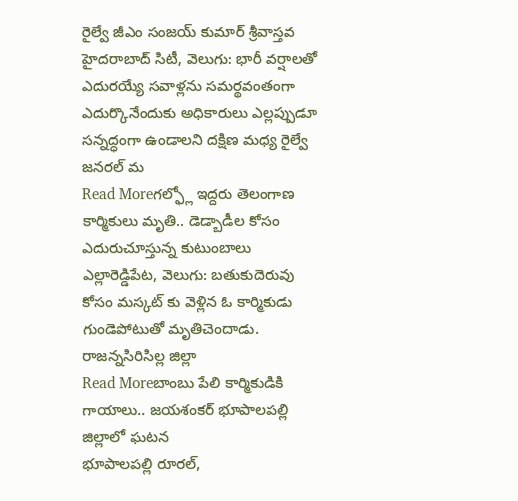రైల్వే జీఎం సంజయ్ కుమార్ శ్రీవాస్తవ
హైదరాబాద్ సిటీ, వెలుగు: భారీ వర్షాలతో ఎదురయ్యే సవాళ్లను సమర్థవంతంగా ఎదుర్కొనేందుకు అధికారులు ఎల్లప్పుడూ సన్నద్ధంగా ఉండాలని దక్షిణ మధ్య రైల్వే జనరల్ మ
Read Moreగల్ఫ్లో ఇద్దరు తెలంగాణ కార్మికులు మృతి.. డెడ్బాడీల కోసం ఎదురుచూస్తున్న కుటుంబాలు
ఎల్లారెడ్డిపేట, వెలుగు: బతుకుదెరువు కోసం మస్కట్ కు వెళ్లిన ఓ కార్మికుడు గుండెపోటుతో మృతిచెందాడు. రాజన్నసిరిసిల్ల జిల్లా
Read Moreబాంబు పేలి కార్మికుడికి గాయాలు.. జయశంకర్ భూపాలపల్లి జిల్లాలో ఘటన
భూపాలపల్లి రూరల్,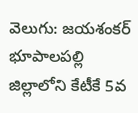వెలుగు: జయశంకర్ భూపాలపల్లి జిల్లాలోని కేటీకే 5వ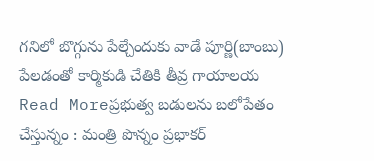గనిలో బొగ్గును పేల్చేందుకు వాడే పూర్ణి(బాంబు) పేలడంతో కార్మికుడి చేతికి తీవ్ర గాయాలయ
Read Moreప్రభుత్వ బడులను బలోపేతం చేస్తున్నం : మంత్రి పొన్నం ప్రభాకర్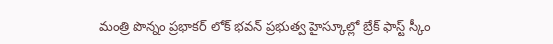మంత్రి పొన్నం ప్రభాకర్ లోక్ భవన్ ప్రభుత్వ హైస్కూల్లో బ్రేక్ ఫాస్ట్ స్కీం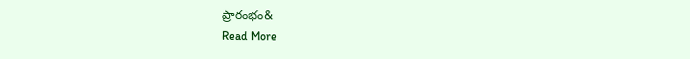ప్రారంభం&
Read More